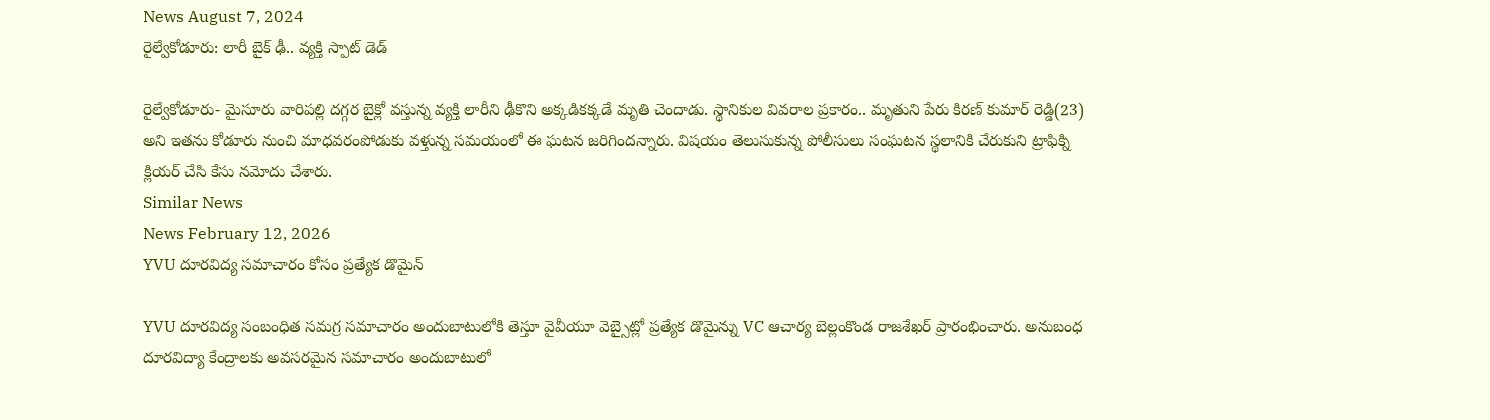News August 7, 2024
రైల్వేకోడూరు: లారీ బైక్ ఢీ.. వ్యక్తి స్పాట్ డెడ్

రైల్వేకోడూరు- మైసూరు వారిపల్లి దగ్గర బైక్లో వస్తున్న వ్యక్తి లారీని ఢీకొని అక్కడికక్కడే మృతి చెందాడు. స్థానికుల వివరాల ప్రకారం.. మృతుని పేరు కిరణ్ కుమార్ రెడ్డి(23) అని ఇతను కోడూరు నుంచి మాధవరంపోడుకు వళ్తున్న సమయంలో ఈ ఘటన జరిగిందన్నారు. విషయం తెలుసుకున్న పోలీసులు సంఘటన స్థలానికి చేరుకుని ట్రాఫిక్ని క్లియర్ చేసి కేసు నమోదు చేశారు.
Similar News
News February 12, 2026
YVU దూరవిద్య సమాచారం కోసం ప్రత్యేక డొమైన్

YVU దూరవిద్య సంబంధిత సమగ్ర సమాచారం అందుబాటులోకి తెస్తూ వైవీయూ వెబ్సైట్లో ప్రత్యేక డొమైన్ను VC ఆచార్య బెల్లంకొండ రాజశేఖర్ ప్రారంభించారు. అనుబంధ దూరవిద్యా కేంద్రాలకు అవసరమైన సమాచారం అందుబాటులో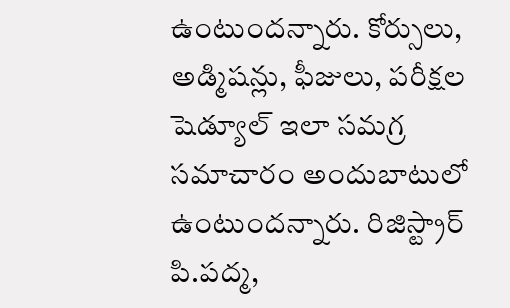ఉంటుందన్నారు. కోర్సులు, అడ్మిషన్లు, ఫీజులు, పరీక్షల షెడ్యూల్ ఇలా సమగ్ర సమాచారం అందుబాటులో ఉంటుందన్నారు. రిజిస్ట్రార్ పి.పద్మ,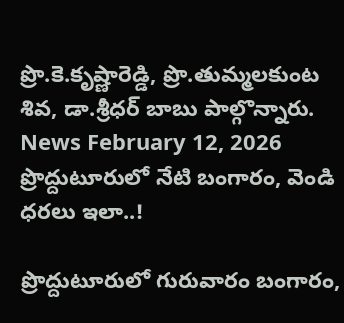ప్రొ.కె.కృష్ణారెడ్డి, ప్రొ.తుమ్మలకుంట శివ, డా.శ్రీధర్ బాబు పాల్గొన్నారు.
News February 12, 2026
ప్రొద్దుటూరులో నేటి బంగారం, వెండి ధరలు ఇలా..!

ప్రొద్దుటూరులో గురువారం బంగారం,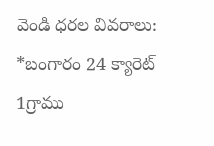వెండి ధరల వివరాలు:
*బంగారం 24 క్యారెట్ 1గ్రాము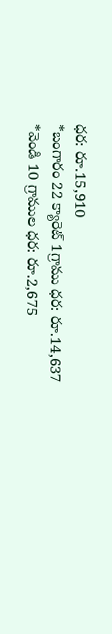ధర: రూ.15,910
*బంగారం 22 క్యారెట్ 1గ్రాము ధర: రూ.14,637
*వెండి 10 గ్రాముల ధర: రూ.2,675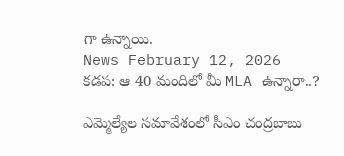గా ఉన్నాయి.
News February 12, 2026
కడప: ఆ 40 మందిలో మీ MLA ఉన్నారా..?

ఎమ్మెల్యేల సమావేశంలో సీఎం చంద్రబాబు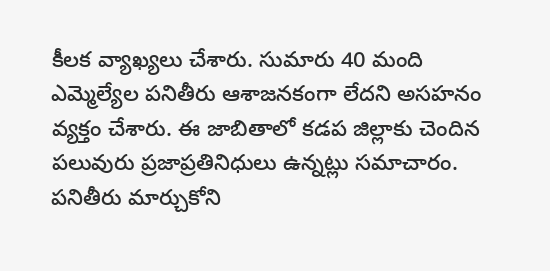కీలక వ్యాఖ్యలు చేశారు. సుమారు 40 మంది ఎమ్మెల్యేల పనితీరు ఆశాజనకంగా లేదని అసహనం వ్యక్తం చేశారు. ఈ జాబితాలో కడప జిల్లాకు చెందిన పలువురు ప్రజాప్రతినిధులు ఉన్నట్లు సమాచారం. పనితీరు మార్చుకోని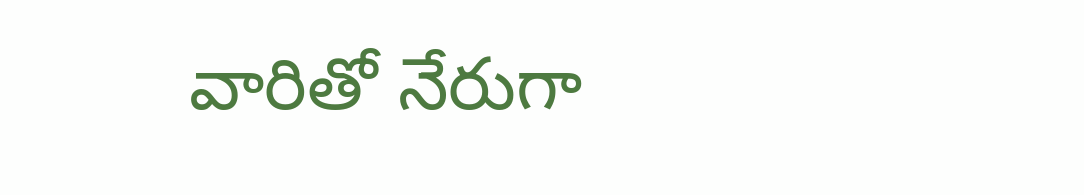వారితో నేరుగా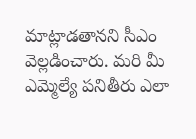మాట్లాడతానని సీఎం వెల్లడించారు. మరి మీ ఎమ్మెల్యే పనితీరు ఎలా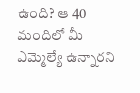ఉంది? ఆ 40 మందిలో మీ ఎమ్మెల్యే ఉన్నారని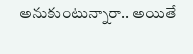అనుకుంటున్నారా.. అయితే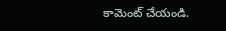కామెంట్ చేయండి.